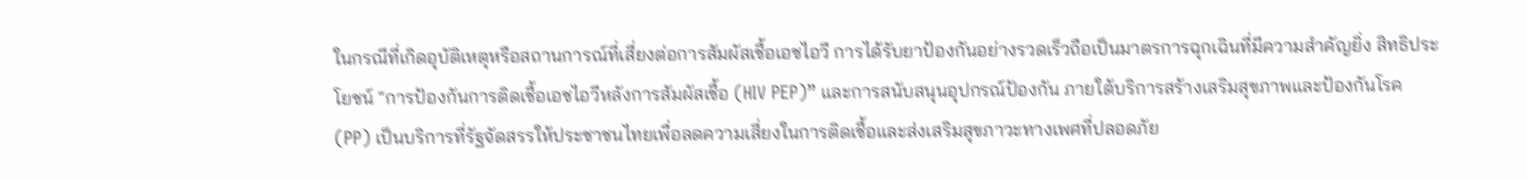ในกรณีที่เกิดอุบัติเหตุหรือสถานการณ์ที่เสี่ยงต่อการสัมผัสเชื้อเอชไอวี การได้รับยาป้องกันอย่างรวดเร็วถือเป็นมาตรการฉุกเฉินที่มีความสำคัญยิ่ง สิทธิประโยชน์ “การป้องกันการติดเชื้อเอชไอวีหลังการสัมผัสเชื้อ (HIV PEP)” และการสนับสนุนอุปกรณ์ป้องกัน ภายใต้บริการสร้างเสริมสุขภาพและป้องกันโรค (PP) เป็นบริการที่รัฐจัดสรรให้ประชาชนไทยเพื่อลดความเสี่ยงในการติดเชื้อและส่งเสริมสุขภาวะทางเพศที่ปลอดภัย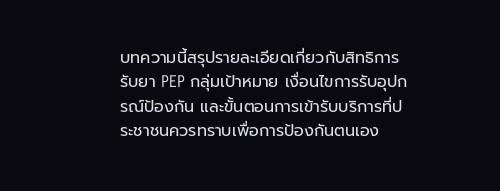บทความนี้สรุปรายละเอียดเกี่ยวกับสิทธิการรับยา PEP กลุ่มเป้าหมาย เงื่อนไขการรับอุปกรณ์ป้องกัน และขั้นตอนการเข้ารับบริการที่ประชาชนควรทราบเพื่อการป้องกันตนเอง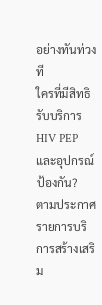อย่างทันท่วงที
ใครที่มีสิทธิรับบริการ HIV PEP และอุปกรณ์ป้องกัน?
ตามประกาศรายการบริการสร้างเสริม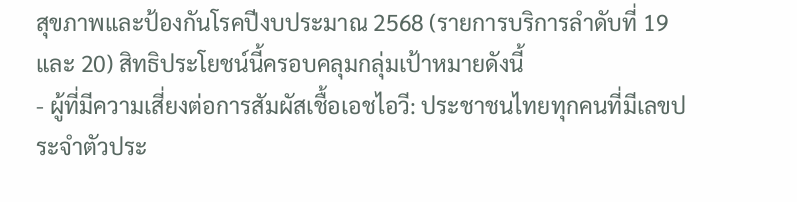สุขภาพและป้องกันโรคปีงบประมาณ 2568 (รายการบริการลำดับที่ 19 และ 20) สิทธิประโยชน์นี้ครอบคลุมกลุ่มเป้าหมายดังนี้
- ผู้ที่มีความเสี่ยงต่อการสัมผัสเชื้อเอชไอวี: ประชาชนไทยทุกคนที่มีเลขประจำตัวประ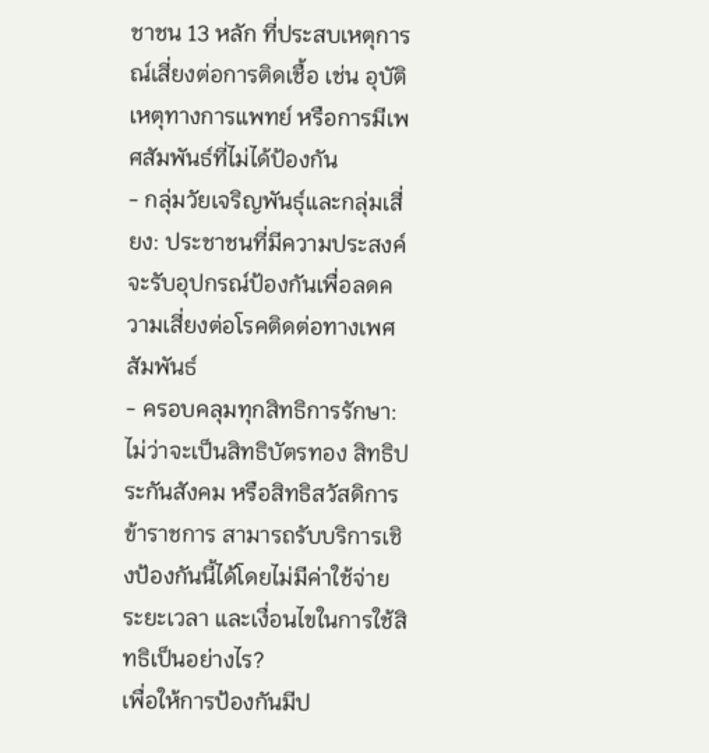ชาชน 13 หลัก ที่ประสบเหตุการณ์เสี่ยงต่อการติดเชื้อ เช่น อุบัติเหตุทางการแพทย์ หรือการมีเพศสัมพันธ์ที่ไม่ได้ป้องกัน
- กลุ่มวัยเจริญพันธุ์และกลุ่มเสี่ยง: ประชาชนที่มีความประสงค์จะรับอุปกรณ์ป้องกันเพื่อลดความเสี่ยงต่อโรคติดต่อทางเพศสัมพันธ์
- ครอบคลุมทุกสิทธิการรักษา: ไม่ว่าจะเป็นสิทธิบัตรทอง สิทธิประกันสังคม หรือสิทธิสวัสดิการข้าราชการ สามารถรับบริการเชิงป้องกันนี้ได้โดยไม่มีค่าใช้จ่าย
ระยะเวลา และเงื่อนไขในการใช้สิทธิเป็นอย่างไร?
เพื่อให้การป้องกันมีป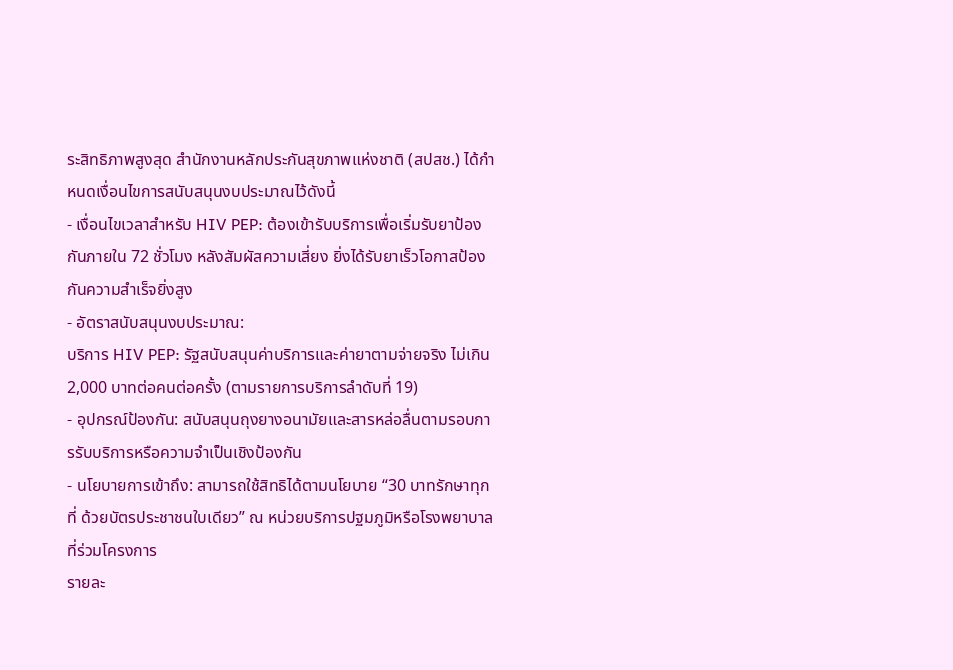ระสิทธิภาพสูงสุด สำนักงานหลักประกันสุขภาพแห่งชาติ (สปสช.) ได้กำหนดเงื่อนไขการสนับสนุนงบประมาณไว้ดังนี้
- เงื่อนไขเวลาสำหรับ HIV PEP: ต้องเข้ารับบริการเพื่อเริ่มรับยาป้องกันภายใน 72 ชั่วโมง หลังสัมผัสความเสี่ยง ยิ่งได้รับยาเร็วโอกาสป้องกันความสำเร็จยิ่งสูง
- อัตราสนับสนุนงบประมาณ:
บริการ HIV PEP: รัฐสนับสนุนค่าบริการและค่ายาตามจ่ายจริง ไม่เกิน 2,000 บาทต่อคนต่อครั้ง (ตามรายการบริการลำดับที่ 19)
- อุปกรณ์ป้องกัน: สนับสนุนถุงยางอนามัยและสารหล่อลื่นตามรอบการรับบริการหรือความจำเป็นเชิงป้องกัน
- นโยบายการเข้าถึง: สามารถใช้สิทธิได้ตามนโยบาย “30 บาทรักษาทุกที่ ด้วยบัตรประชาชนใบเดียว” ณ หน่วยบริการปฐมภูมิหรือโรงพยาบาลที่ร่วมโครงการ
รายละ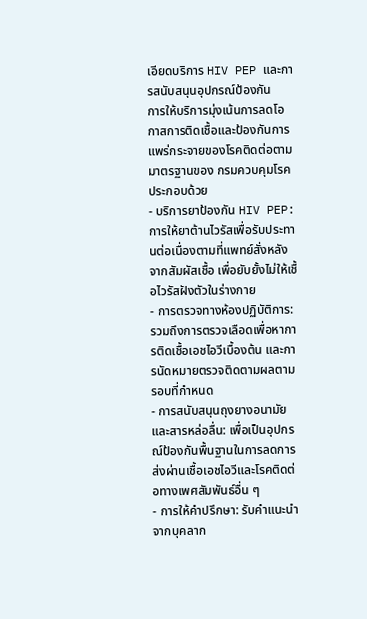เอียดบริการ HIV PEP และการสนับสนุนอุปกรณ์ป้องกัน
การให้บริการมุ่งเน้นการลดโอกาสการติดเชื้อและป้องกันการแพร่กระจายของโรคติดต่อตามมาตรฐานของ กรมควบคุมโรค ประกอบด้วย
- บริการยาป้องกัน HIV PEP: การให้ยาต้านไวรัสเพื่อรับประทานต่อเนื่องตามที่แพทย์สั่งหลังจากสัมผัสเชื้อ เพื่อยับยั้งไม่ให้เชื้อไวรัสฝังตัวในร่างกาย
- การตรวจทางห้องปฏิบัติการ: รวมถึงการตรวจเลือดเพื่อหาการติดเชื้อเอชไอวีเบื้องต้น และการนัดหมายตรวจติดตามผลตามรอบที่กำหนด
- การสนับสนุนถุงยางอนามัยและสารหล่อลื่น: เพื่อเป็นอุปกรณ์ป้องกันพื้นฐานในการลดการส่งผ่านเชื้อเอชไอวีและโรคติดต่อทางเพศสัมพันธ์อื่น ๆ
- การให้คำปรึกษา: รับคำแนะนำจากบุคลาก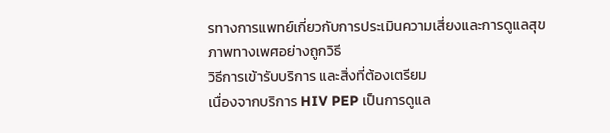รทางการแพทย์เกี่ยวกับการประเมินความเสี่ยงและการดูแลสุขภาพทางเพศอย่างถูกวิธี
วิธีการเข้ารับบริการ และสิ่งที่ต้องเตรียม
เนื่องจากบริการ HIV PEP เป็นการดูแล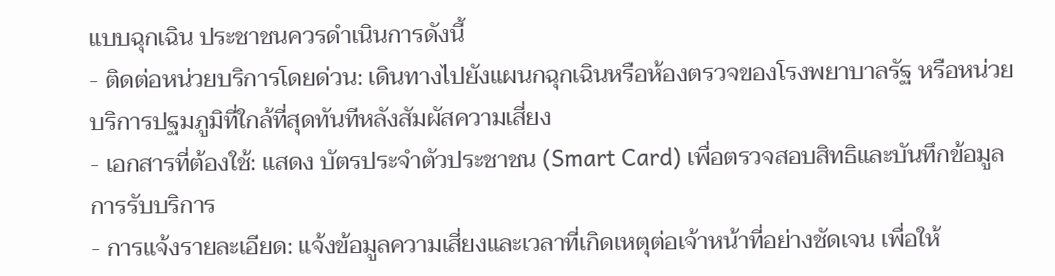แบบฉุกเฉิน ประชาชนควรดำเนินการดังนี้
- ติดต่อหน่วยบริการโดยด่วน: เดินทางไปยังแผนกฉุกเฉินหรือห้องตรวจของโรงพยาบาลรัฐ หรือหน่วยบริการปฐมภูมิที่ใกล้ที่สุดทันทีหลังสัมผัสความเสี่ยง
- เอกสารที่ต้องใช้: แสดง บัตรประจำตัวประชาชน (Smart Card) เพื่อตรวจสอบสิทธิและบันทึกข้อมูลการรับบริการ
- การแจ้งรายละเอียด: แจ้งข้อมูลความเสี่ยงและเวลาที่เกิดเหตุต่อเจ้าหน้าที่อย่างชัดเจน เพื่อให้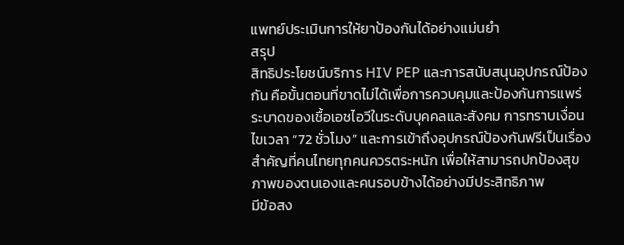แพทย์ประเมินการให้ยาป้องกันได้อย่างแม่นยำ
สรุป
สิทธิประโยชน์บริการ HIV PEP และการสนับสนุนอุปกรณ์ป้องกัน คือขั้นตอนที่ขาดไม่ได้เพื่อการควบคุมและป้องกันการแพร่ระบาดของเชื้อเอชไอวีในระดับบุคคลและสังคม การทราบเงื่อนไขเวลา “72 ชั่วโมง” และการเข้าถึงอุปกรณ์ป้องกันฟรีเป็นเรื่องสำคัญที่คนไทยทุกคนควรตระหนัก เพื่อให้สามารถปกป้องสุขภาพของตนเองและคนรอบข้างได้อย่างมีประสิทธิภาพ
มีข้อสง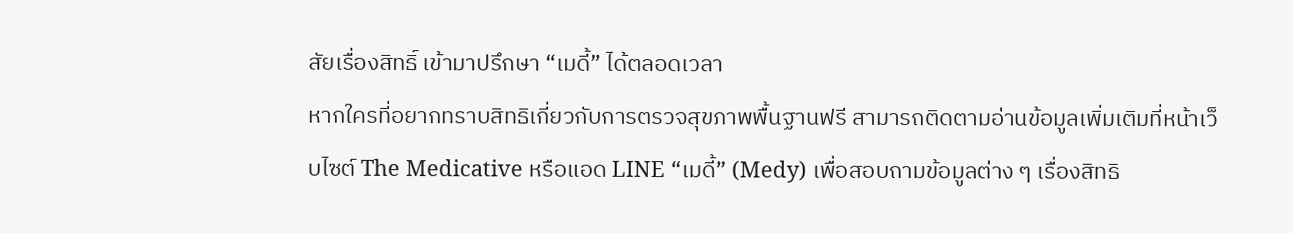สัยเรื่องสิทธิ์ เข้ามาปรึกษา “เมดี้” ได้ตลอดเวลา
หากใครที่อยากทราบสิทธิเกี่ยวกับการตรวจสุขภาพพื้นฐานฟรี สามารถติดตามอ่านข้อมูลเพิ่มเติมที่หน้าเว็บไซต์ The Medicative หรือแอด LINE “เมดี้” (Medy) เพื่อสอบถามข้อมูลต่าง ๆ เรื่องสิทธิ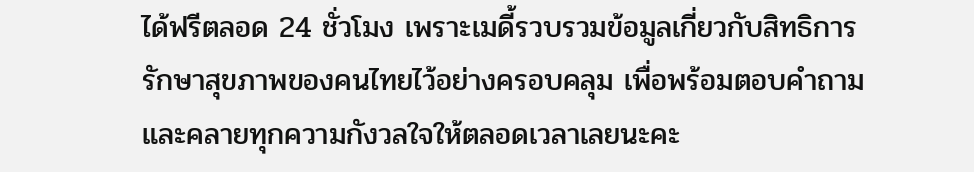ได้ฟรีตลอด 24 ชั่วโมง เพราะเมดี้รวบรวมข้อมูลเกี่ยวกับสิทธิการรักษาสุขภาพของคนไทยไว้อย่างครอบคลุม เพื่อพร้อมตอบคำถามและคลายทุกความกังวลใจให้ตลอดเวลาเลยนะคะ